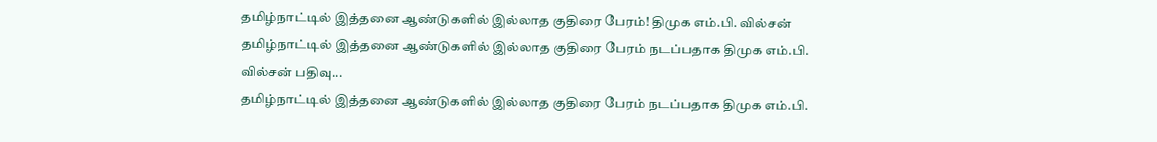தமிழ்நாட்டில் இத்தனை ஆண்டுகளில் இல்லாத குதிரை பேரம்! திமுக எம்.பி. வில்சன்
தமிழ்நாட்டில் இத்தனை ஆண்டுகளில் இல்லாத குதிரை பேரம் நடப்பதாக திமுக எம்.பி. வில்சன் பதிவு...
தமிழ்நாட்டில் இத்தனை ஆண்டுகளில் இல்லாத குதிரை பேரம் நடப்பதாக திமுக எம்.பி.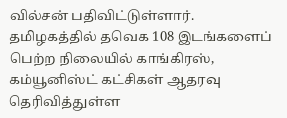வில்சன் பதிவிட்டுள்ளார்.
தமிழகத்தில் தவெக 108 இடங்களைப் பெற்ற நிலையில் காங்கிரஸ், கம்யூனிஸ்ட் கட்சிகள் ஆதரவு தெரிவித்துள்ள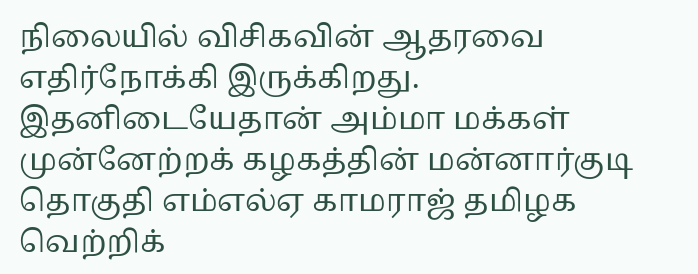நிலையில் விசிகவின் ஆதரவை எதிர்நோக்கி இருக்கிறது.
இதனிடையேதான் அம்மா மக்கள் முன்னேற்றக் கழகத்தின் மன்னார்குடி தொகுதி எம்எல்ஏ காமராஜ் தமிழக வெற்றிக்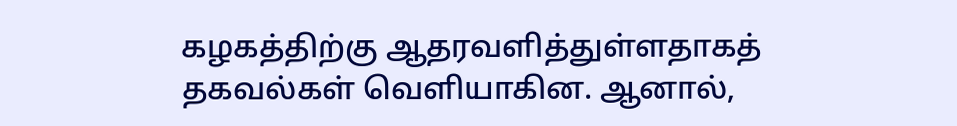கழகத்திற்கு ஆதரவளித்துள்ளதாகத் தகவல்கள் வெளியாகின. ஆனால்,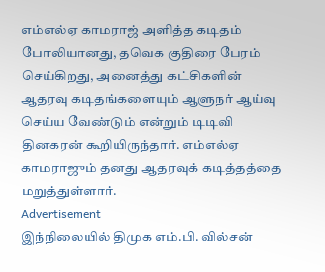எம்எல்ஏ காமராஜ் அளித்த கடிதம் போலியானது, தவெக குதிரை பேரம் செய்கிறது, அனைத்து கட்சிகளின் ஆதரவு கடிதங்களையும் ஆளுநர் ஆய்வு செய்ய வேண்டும் என்றும் டிடிவி தினகரன் கூறியிருந்தார். எம்எல்ஏ காமராஜும் தனது ஆதரவுக் கடித்தத்தை மறுத்துள்ளார்.
Advertisement
இந்நிலையில் திமுக எம்.பி. வில்சன்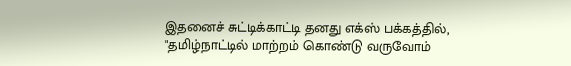இதனைச் சுட்டிக்காட்டி தனது எக்ஸ் பக்கத்தில்,
"தமிழ்நாட்டில் மாற்றம் கொண்டு வருவோம்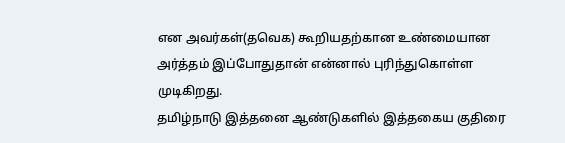என அவர்கள்(தவெக) கூறியதற்கான உண்மையான அர்த்தம் இப்போதுதான் என்னால் புரிந்துகொள்ள முடிகிறது.
தமிழ்நாடு இத்தனை ஆண்டுகளில் இத்தகைய குதிரை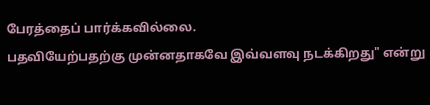பேரத்தைப் பார்க்கவில்லை.
பதவியேற்பதற்கு முன்னதாகவே இவ்வளவு நடக்கிறது" என்று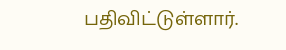பதிவிட்டுள்ளார்.